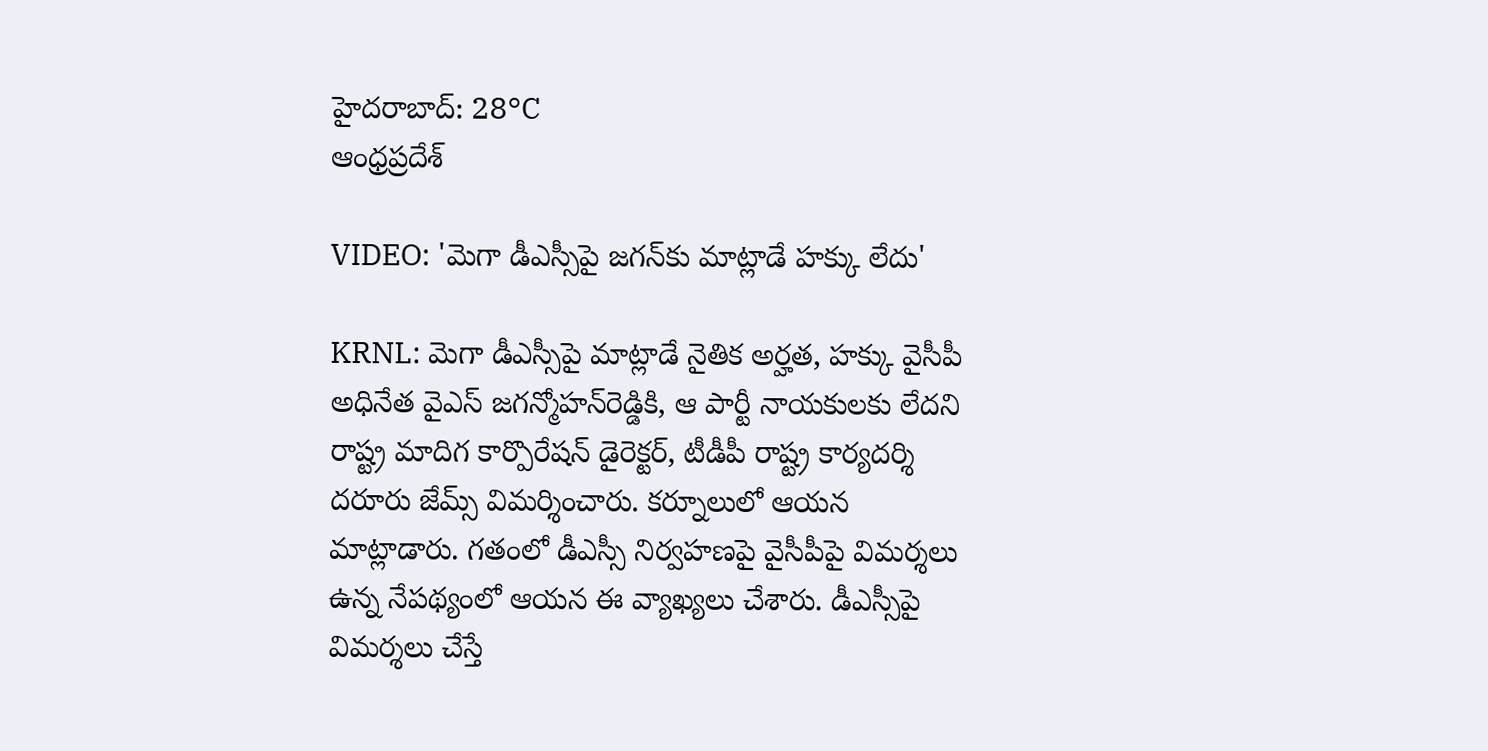హైదరాబాద్: 28°C
ఆంధ్రప్రదేశ్

VIDEO: 'మెగా డీఎస్సీపై జగన్‌కు మాట్లాడే హక్కు లేదు'

KRNL: మెగా డీఎస్సీపై మాట్లాడే నైతిక అర్హత, హక్కు వైసీపీ అధినేత వైఎస్ జగన్మోహన్‌రెడ్డికి, ఆ పార్టీ నాయకులకు లేదని రాష్ట్ర మాదిగ కార్పొరేషన్ డైరెక్టర్, టీడీపీ రాష్ట్ర కార్యదర్శి దరూరు జేమ్స్ విమర్శించారు. కర్నూలులో ఆయన మాట్లాడారు. గతంలో డీఎస్సీ నిర్వహణపై వైసీపీపై విమర్శలు ఉన్న నేపథ్యంలో ఆయన ఈ వ్యాఖ్యలు చేశారు. డీఎస్సీపై విమర్శలు చేస్తే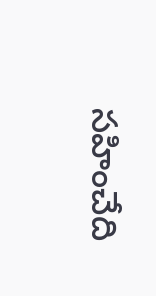సహించేది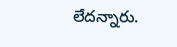లేదన్నారు.